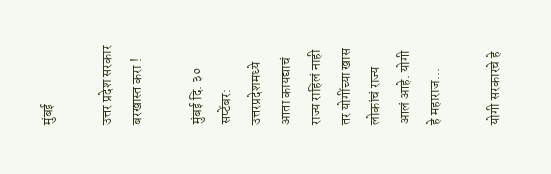मुंबई

उत्तर प्रदेश सरकार बरखास्त करा !

मुंबई दि. ३० सप्टेंबर: उत्तरप्रदेशमध्ये आता कायद्याचं राज्य राहिलं नाही तर योगींच्या खास लोकांचं राज्य आलं आहे. योगी हे महाराज...

योगी सरकारचे हे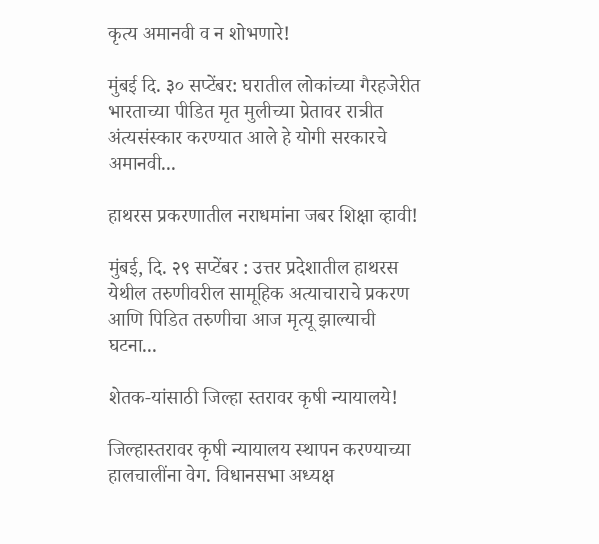कृत्य अमानवी व न शोभणारे!

मुंबई दि. ३० सप्टेंबर: घरातील लोकांच्या गैरहजेरीत भारताच्या पीडित मृत मुलीच्या प्रेतावर रात्रीत अंत्यसंस्कार करण्यात आले हे योगी सरकारचे अमानवी...

हाथरस प्रकरणातील नराधमांना जबर शिक्षा व्हावी!

मुंबई, दि. २९ सप्टेंबर : उत्तर प्रदेशातील हाथरस येथील तरुणीवरील सामूहिक अत्याचाराचे प्रकरण आणि पिडित तरुणीचा आज मृत्यू झाल्याची घटना...

शेतक-यांसाठी जिल्हा स्तरावर कृषी न्यायालये!

जिल्हास्तरावर कृषी न्यायालय स्थापन करण्याच्या हालचालींना वेग. विधानसभा अध्यक्ष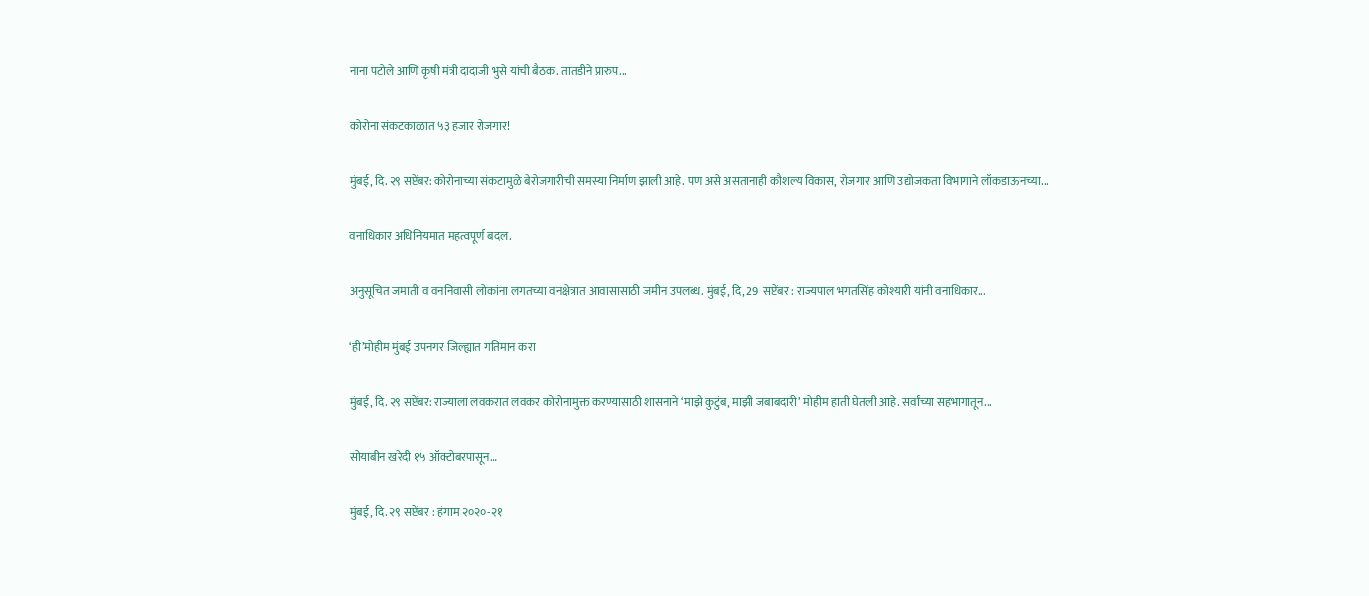नाना पटोले आणि कृषी मंत्री दादाजी भुसे यांची बैठक. तातडीने प्रारुप...

कोरोना संकटकाळात ५३ हजार रोजगार!

मुंबई, दि. २९ सप्टेंबर: कोरोनाच्या संकटामुळे बेरोजगारीची समस्या निर्माण झाली आहे. पण असे असतानाही कौशल्य विकास, रोजगार आणि उद्योजकता विभागाने लॉकडाऊनच्या...

वनाधिकार अधिनियमात महत्वपूर्ण बदल.

अनुसूचित जमाती व वननिवासी लोकांना लगतच्या वनक्षेत्रात आवासासाठी जमीन उपलब्ध. मुंबई, दि, 29  सप्टेंबर : राज्यपाल भगतसिंह कोश्यारी यांनी वनाधिकार...

‘ही’मोहीम मुंबई उपनगर जिल्ह्यात गतिमान करा

मुंबई, दि. २९ सप्टेंबर: राज्याला लवकरात लवकर कोरोनामुक्त करण्यासाठी शासनाने ‘माझे कुटुंब, माझी जबाबदारी’ मोहीम हाती घेतली आहे. सर्वांच्या सहभागातून...

सोयाबीन खरेदी १५ ऑक्टोबरपासून…

मुंबई, दि. २९ सप्टेंबर : हंगाम २०२०-२१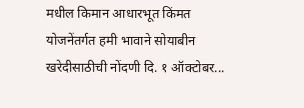मधील किमान आधारभूत किंमत योजनेंतर्गत हमी भावाने सोयाबीन खरेदीसाठीची नोंदणी दि. १ ऑक्टोबर...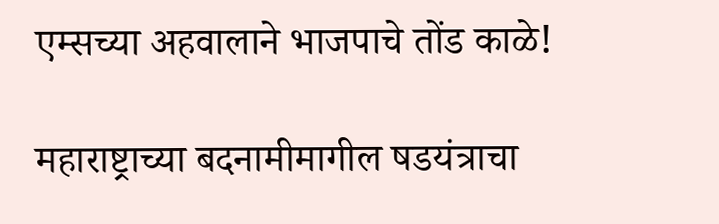एम्सच्या अहवालाने भाजपाचे तोंड काळे!

महाराष्ट्राच्या बदनामीमागील षडयंत्राचा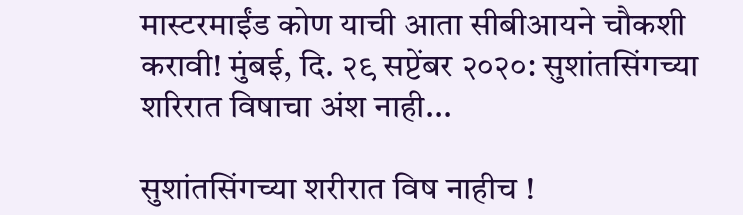मास्टरमाईंड कोण याची आता सीबीआयने चौकशी करावी! मुंबई, दि. २९ सप्टेंबर २०२०: सुशांतसिंगच्या शरिरात विषाचा अंश नाही...

सुशांतसिंगच्या शरीरात विष नाहीच !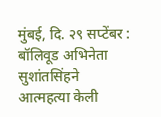मुंबई, दि. २९ सप्टेंबर : बॉलिवूड अभिनेता सुशांतसिंहने आत्महत्या केली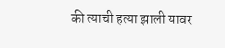की त्याची हत्या झाली यावर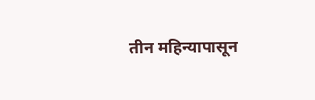तीन महिन्यापासून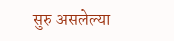सुरु असलेल्या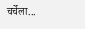चर्चेला...